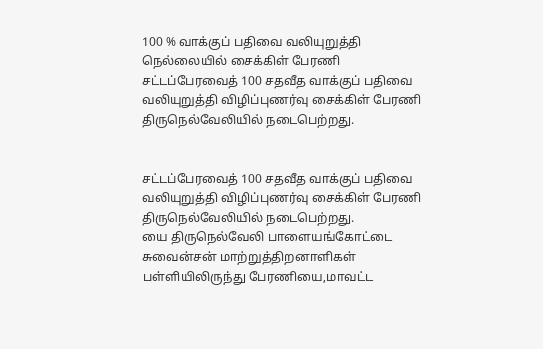100 % வாக்குப் பதிவை வலியுறுத்தி நெல்லையில் சைக்கிள் பேரணி
சட்டப்பேரவைத் 100 சதவீத வாக்குப் பதிவை வலியுறுத்தி விழிப்புணர்வு சைக்கிள் பேரணி திருநெல்வேலியில் நடைபெற்றது.


சட்டப்பேரவைத் 100 சதவீத வாக்குப் பதிவை வலியுறுத்தி விழிப்புணர்வு சைக்கிள் பேரணி திருநெல்வேலியில் நடைபெற்றது.
யை திருநெல்வேலி பாளையங்கோட்டை சுவைன்சன் மாற்றுத்திறனாளிகள் பள்ளியிலிருந்து பேரணியை,மாவட்ட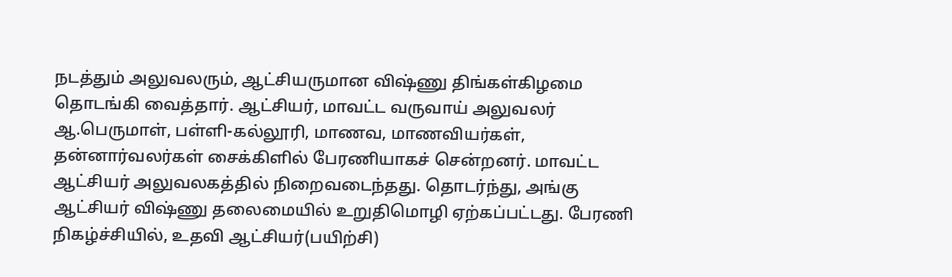நடத்தும் அலுவலரும், ஆட்சியருமான விஷ்ணு திங்கள்கிழமை தொடங்கி வைத்தார். ஆட்சியர், மாவட்ட வருவாய் அலுவலர் ஆ.பெருமாள், பள்ளி-கல்லூரி, மாணவ, மாணவியர்கள், தன்னார்வலர்கள் சைக்கிளில் பேரணியாகச் சென்றனர். மாவட்ட ஆட்சியர் அலுவலகத்தில் நிறைவடைந்தது. தொடர்ந்து, அங்கு ஆட்சியர் விஷ்ணு தலைமையில் உறுதிமொழி ஏற்கப்பட்டது. பேரணி நிகழ்ச்சியில், உதவி ஆட்சியர்(பயிற்சி)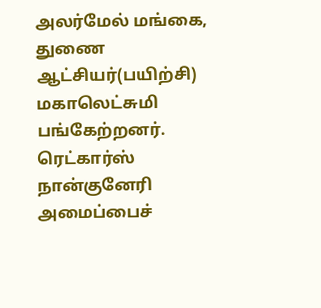அலர்மேல் மங்கை, துணை ஆட்சியர்(பயிற்சி) மகாலெட்சுமி பங்கேற்றனர்.
ரெட்கார்ஸ் நான்குனேரி அமைப்பைச்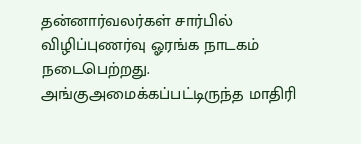தன்னார்வலர்கள் சார்பில் விழிப்புணர்வு ஓரங்க நாடகம் நடைபெற்றது. அங்குஅமைக்கப்பட்டிருந்த மாதிரி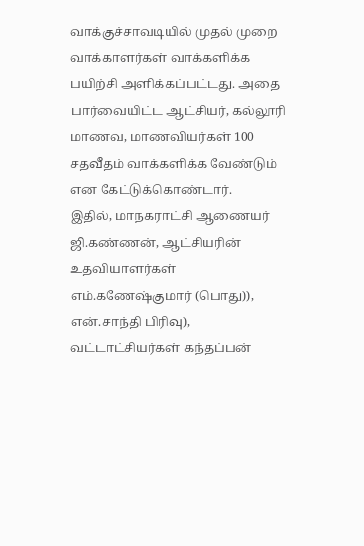வாக்குச்சாவடியில் முதல் முறை வாக்காளர்கள் வாக்களிக்க பயிற்சி அளிக்கப்பட்டது. அதை பார்வையிட்ட ஆட்சியர், கல்லூரி மாணவ, மாணவியர்கள் 100 சதவீதம் வாக்களிக்க வேண்டும் என கேட்டுக்கொண்டார்.
இதில், மாநகராட்சி ஆணையர் ஜி.கண்ணன், ஆட்சியரின் உதவியாளர்கள் எம்.கணேஷ்குமார் (பொது)), என்.சாந்தி பிரிவு), வட்டாட்சியர்கள் கந்தப்பன்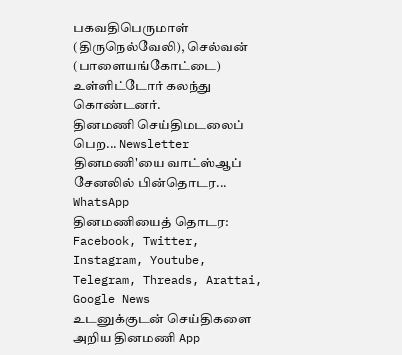பகவதிபெருமாள் (திருநெல்வேலி), செல்வன் (பாளையங்கோட்டை) உள்ளிட்டோர் கலந்து கொண்டனர்.
தினமணி செய்திமடலைப் பெற... Newsletter
தினமணி'யை வாட்ஸ்ஆப் சேனலில் பின்தொடர... WhatsApp
தினமணியைத் தொடர: Facebook, Twitter, Instagram, Youtube, Telegram, Threads, Arattai, Google News
உடனுக்குடன் செய்திகளை அறிய தினமணி App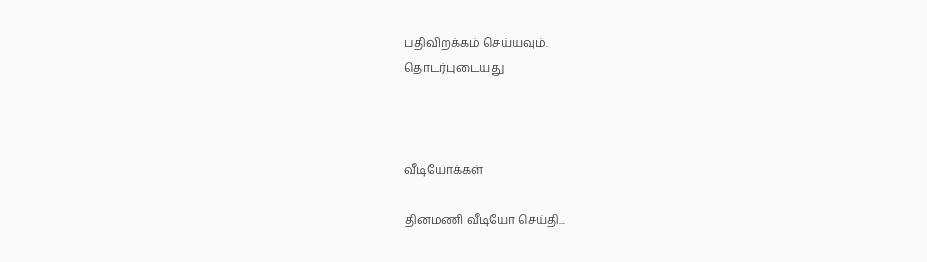பதிவிறக்கம் செய்யவும்.
தொடர்புடையது



வீடியோக்கள்

தினமணி வீடியோ செய்தி...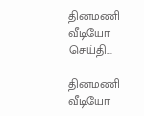தினமணி வீடியோ செய்தி...

தினமணி வீடியோ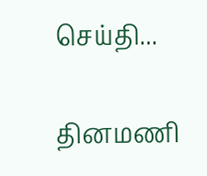செய்தி...

தினமணி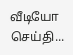வீடியோ செய்தி...